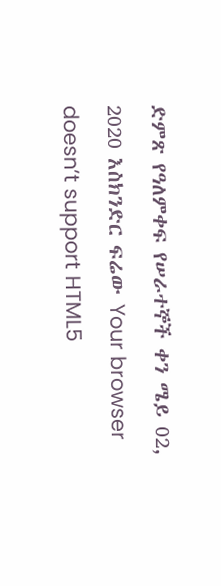ድምጽ የዓለምቀፍ የሠራተኞች ቀን ሜይ 02, 2020 እስክንድር ፍሬው Your browser doesn’t support HTML5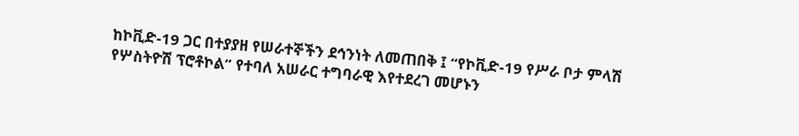ከኮቪድ-19 ጋር በተያያዘ የሠራተኞችን ደኅንነት ለመጠበቅ ፤ “የኮቪድ-19 የሥራ ቦታ ምላሽ የሦስትዮሽ ፕሮቶኮል” የተባለ አሠራር ተግባራዊ እየተደረገ መሆኑን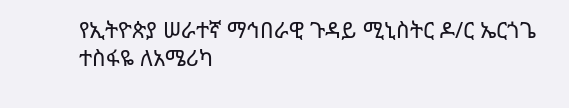የኢትዮጵያ ሠራተኛ ማኅበራዊ ጉዳይ ሚኒስትር ዶ/ር ኤርጎጌ ተስፋዬ ለአሜሪካ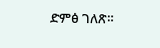ድምፅ ገለጽ።